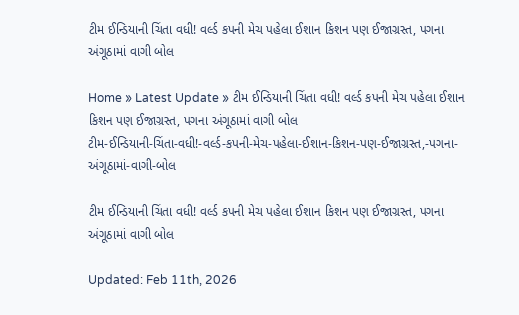ટીમ ઈન્ડિયાની ચિંતા વધી! વર્લ્ડ કપની મેચ પહેલા ઈશાન કિશન પણ ઈજાગ્રસ્ત, પગના અંગૂઠામાં વાગી બોલ

Home » Latest Update » ટીમ ઈન્ડિયાની ચિંતા વધી! વર્લ્ડ કપની મેચ પહેલા ઈશાન કિશન પણ ઈજાગ્રસ્ત, પગના અંગૂઠામાં વાગી બોલ
ટીમ-ઈન્ડિયાની-ચિંતા-વધી!-વર્લ્ડ-કપની-મેચ-પહેલા-ઈશાન-કિશન-પણ-ઈજાગ્રસ્ત,-પગના-અંગૂઠામાં-વાગી-બોલ

ટીમ ઈન્ડિયાની ચિંતા વધી! વર્લ્ડ કપની મેચ પહેલા ઈશાન કિશન પણ ઈજાગ્રસ્ત, પગના અંગૂઠામાં વાગી બોલ

Updated: Feb 11th, 2026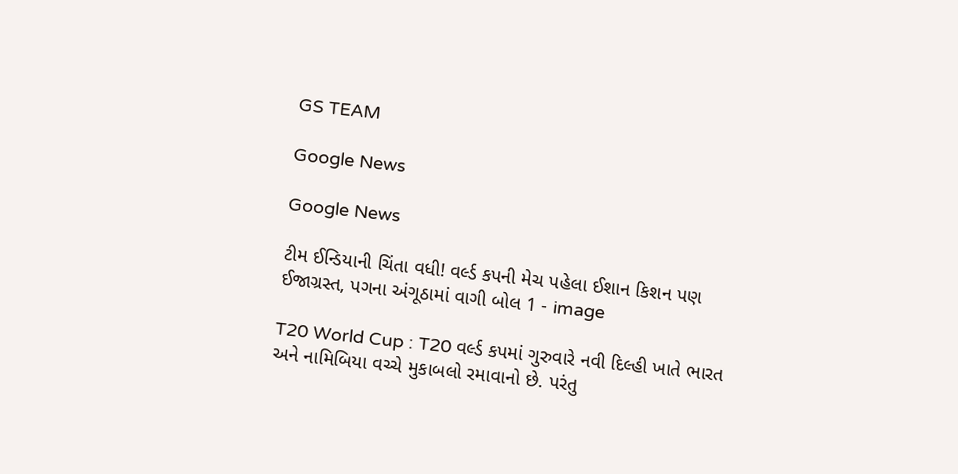GS TEAM

Google News

Google News

ટીમ ઈન્ડિયાની ચિંતા વધી! વર્લ્ડ કપની મેચ પહેલા ઈશાન કિશન પણ ઈજાગ્રસ્ત, પગના અંગૂઠામાં વાગી બોલ 1 - image

T20 World Cup : T20 વર્લ્ડ કપમાં ગુરુવારે નવી દિલ્હી ખાતે ભારત અને નામિબિયા વચ્ચે મુકાબલો રમાવાનો છે. પરંતુ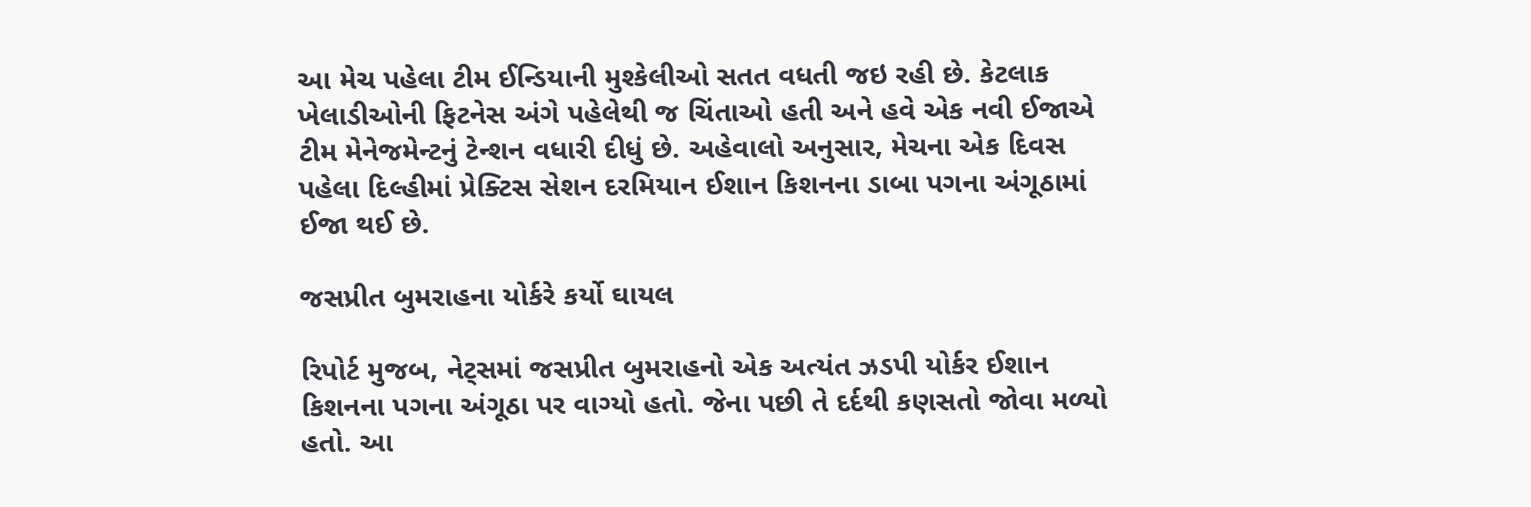આ મેચ પહેલા ટીમ ઈન્ડિયાની મુશ્કેલીઓ સતત વધતી જઇ રહી છે. કેટલાક ખેલાડીઓની ફિટનેસ અંગે પહેલેથી જ ચિંતાઓ હતી અને હવે એક નવી ઈજાએ ટીમ મેનેજમેન્ટનું ટેન્શન વધારી દીધું છે. અહેવાલો અનુસાર, મેચના એક દિવસ પહેલા દિલ્હીમાં પ્રેક્ટિસ સેશન દરમિયાન ઈશાન કિશનના ડાબા પગના અંગૂઠામાં ઈજા થઈ છે.

જસપ્રીત બુમરાહના યોર્કરે કર્યો ઘાયલ

રિપોર્ટ મુજબ, નેટ્સમાં જસપ્રીત બુમરાહનો એક અત્યંત ઝડપી યોર્કર ઈશાન કિશનના પગના અંગૂઠા પર વાગ્યો હતો. જેના પછી તે દર્દથી કણસતો જોવા મળ્યો હતો. આ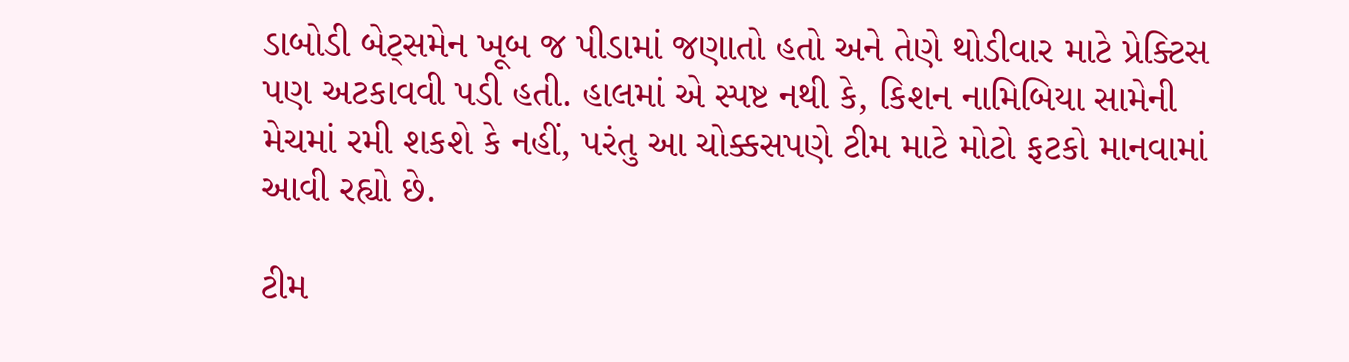ડાબોડી બેટ્સમેન ખૂબ જ પીડામાં જણાતો હતો અને તેણે થોડીવાર માટે પ્રેક્ટિસ પણ અટકાવવી પડી હતી. હાલમાં એ સ્પષ્ટ નથી કે, કિશન નામિબિયા સામેની મેચમાં રમી શકશે કે નહીં, પરંતુ આ ચોક્કસપણે ટીમ માટે મોટો ફટકો માનવામાં આવી રહ્યો છે.

ટીમ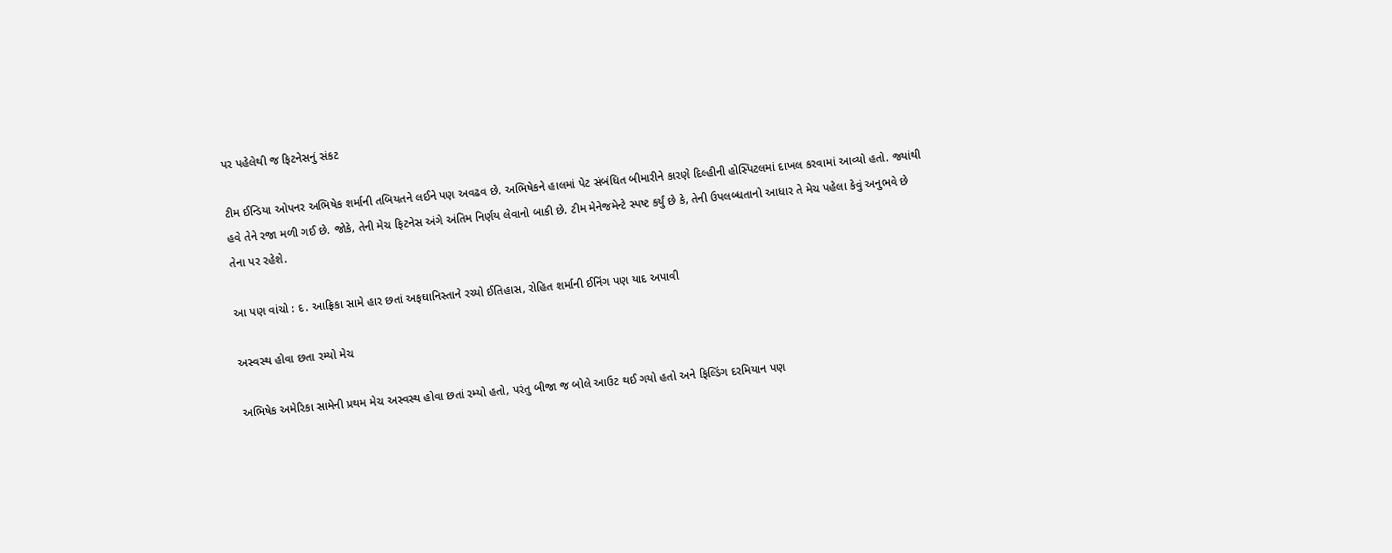પર પહેલેથી જ ફિટનેસનું સંકટ

ટીમ ઈન્ડિયા ઓપનર અભિષેક શર્માની તબિયતને લઈને પણ અવઢવ છે. અભિષેકને હાલમાં પેટ સંબંધિત બીમારીને કારણે દિલ્હીની હોસ્પિટલમાં દાખલ કરવામાં આવ્યો હતો. જ્યાંથી હવે તેને રજા મળી ગઈ છે. જોકે, તેની મેચ ફિટનેસ અંગે અંતિમ નિર્ણય લેવાનો બાકી છે. ટીમ મેનેજમેન્ટે સ્પષ્ટ કર્યું છે કે, તેની ઉપલબ્ધતાનો આધાર તે મેચ પહેલા કેવું અનુભવે છે તેના પર રહેશે.

આ પણ વાંચો : દ. આફ્રિકા સામે હાર છતાં અફઘાનિસ્તાને રચ્યો ઈતિહાસ, રોહિત શર્માની ઈનિંગ પણ યાદ અપાવી

અસ્વસ્થ હોવા છતા રમ્યો મેચ

અભિષેક અમેરિકા સામેની પ્રથમ મેચ અસ્વસ્થ હોવા છતાં રમ્યો હતો, પરંતુ બીજા જ બોલે આઉટ થઈ ગયો હતો અને ફિલ્ડિંગ દરમિયાન પણ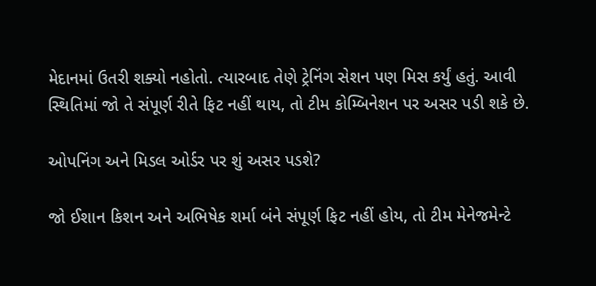મેદાનમાં ઉતરી શક્યો નહોતો. ત્યારબાદ તેણે ટ્રેનિંગ સેશન પણ મિસ કર્યું હતું. આવી સ્થિતિમાં જો તે સંપૂર્ણ રીતે ફિટ નહીં થાય, તો ટીમ કોમ્બિનેશન પર અસર પડી શકે છે.

ઓપનિંગ અને મિડલ ઓર્ડર પર શું અસર પડશે?

જો ઈશાન કિશન અને અભિષેક શર્મા બંને સંપૂર્ણ ફિટ નહીં હોય, તો ટીમ મેનેજમેન્ટે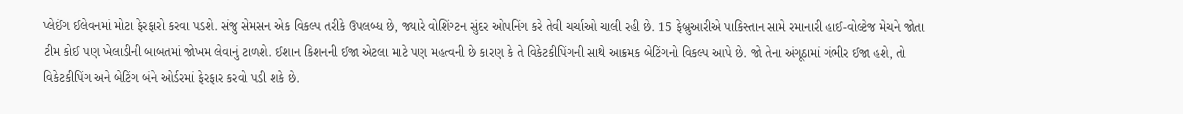પ્લેઈંગ ઈલેવનમાં મોટા ફેરફારો કરવા પડશે. સંજુ સેમસન એક વિકલ્પ તરીકે ઉપલબ્ધ છે, જ્યારે વોશિંગ્ટન સુંદર ઓપનિંગ કરે તેવી ચર્ચાઓ ચાલી રહી છે. 15 ફેબ્રુઆરીએ પાકિસ્તાન સામે રમાનારી હાઈ-વોલ્ટેજ મેચને જોતા ટીમ કોઈ પણ ખેલાડીની બાબતમાં જોખમ લેવાનું ટાળશે. ઈશાન કિશનની ઈજા એટલા માટે પણ મહત્વની છે કારણ કે તે વિકેટકીપિંગની સાથે આક્રમક બેટિંગનો વિકલ્પ આપે છે. જો તેના અંગૂઠામાં ગંભીર ઈજા હશે, તો વિકેટકીપિંગ અને બેટિંગ બંને ઓર્ડરમાં ફેરફાર કરવો પડી શકે છે.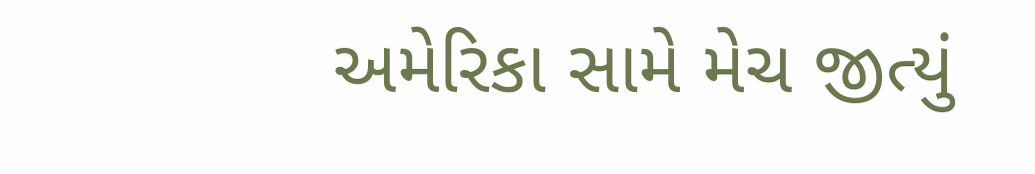અમેરિકા સામે મેચ જીત્યું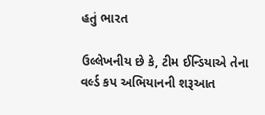હતું ભારત

ઉલ્લેખનીય છે કે, ટીમ ઈન્ડિયાએ તેના વર્લ્ડ કપ અભિયાનની શરૂઆત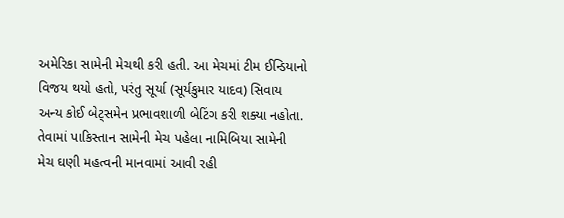અમેરિકા સામેની મેચથી કરી હતી. આ મેચમાં ટીમ ઈન્ડિયાનો વિજય થયો હતો, પરંતુ સૂર્યા (સૂર્યકુમાર યાદવ) સિવાય અન્ય કોઈ બેટ્સમેન પ્રભાવશાળી બેટિંગ કરી શક્યા નહોતા. તેવામાં પાકિસ્તાન સામેની મેચ પહેલા નામિબિયા સામેની મેચ ઘણી મહત્વની માનવામાં આવી રહી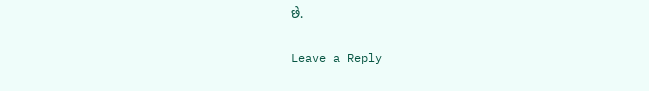છે.

Leave a Reply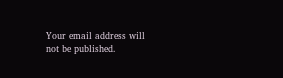Your email address will not be published.